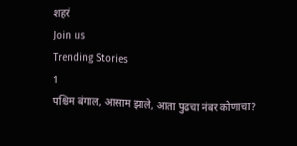शहरं
Join us
Trending Stories
1
पश्चिम बंगाल, आसाम झाले, आता पुढचा नंबर कोणाचा?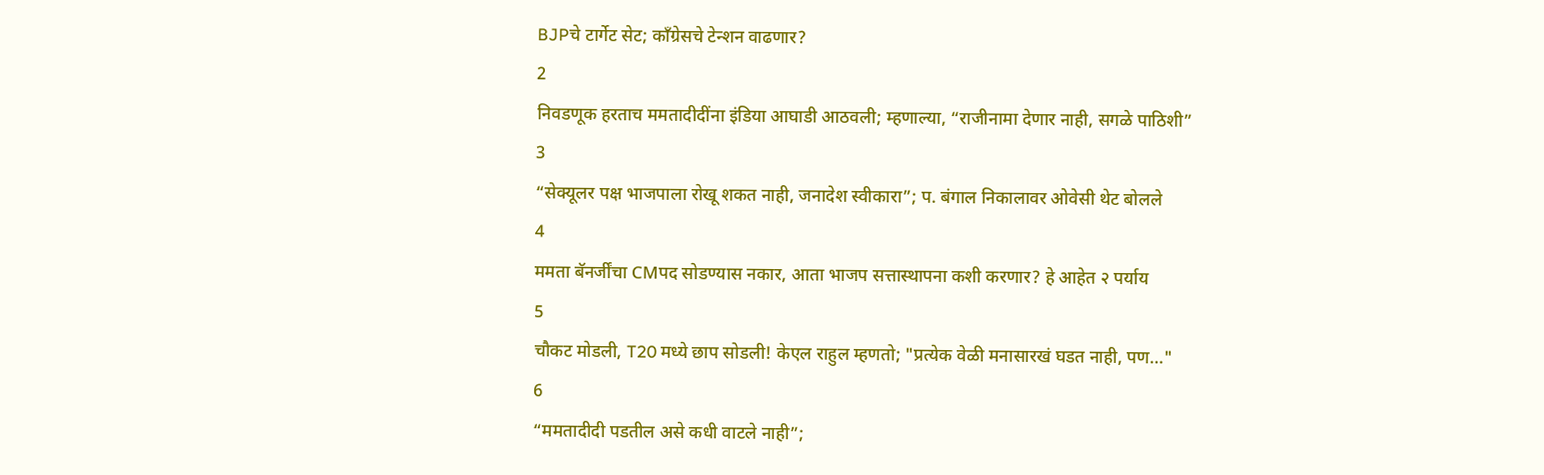BJPचे टार्गेट सेट; काँग्रेसचे टेन्शन वाढणार?
2
निवडणूक हरताच ममतादीदींना इंडिया आघाडी आठवली; म्हणाल्या, “राजीनामा देणार नाही, सगळे पाठिशी”
3
“सेक्यूलर पक्ष भाजपाला रोखू शकत नाही, जनादेश स्वीकारा”; प. बंगाल निकालावर ओवेसी थेट बोलले
4
ममता बॅनर्जींचा CMपद सोडण्यास नकार, आता भाजप सत्तास्थापना कशी करणार? हे आहेत २ पर्याय
5
चौकट मोडली, T20 मध्ये छाप सोडली! केएल राहुल म्हणतो; "प्रत्येक वेळी मनासारखं घडत नाही, पण…"
6
“ममतादीदी पडतील असे कधी वाटले नाही”;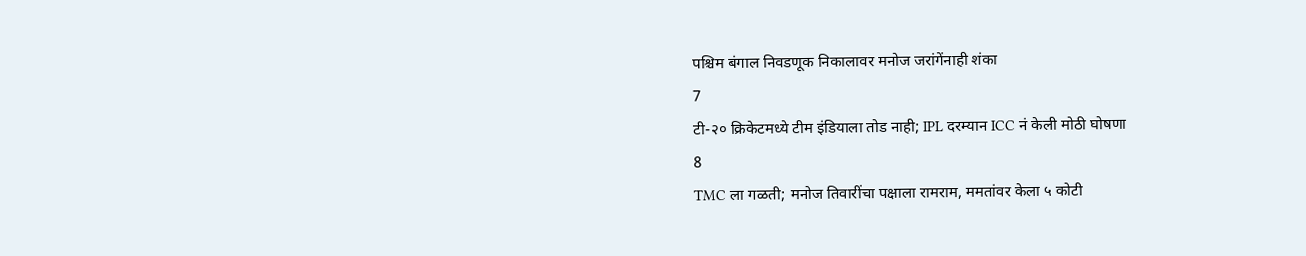पश्चिम बंगाल निवडणूक निकालावर मनोज जरांगेंनाही शंका
7
टी-२० क्रिकेटमध्ये टीम इंडियाला तोड नाही; IPL दरम्यान ICC नं केली मोठी घोषणा
8
TMC ला गळती; मनोज तिवारींचा पक्षाला रामराम, ममतांवर केला ५ कोटी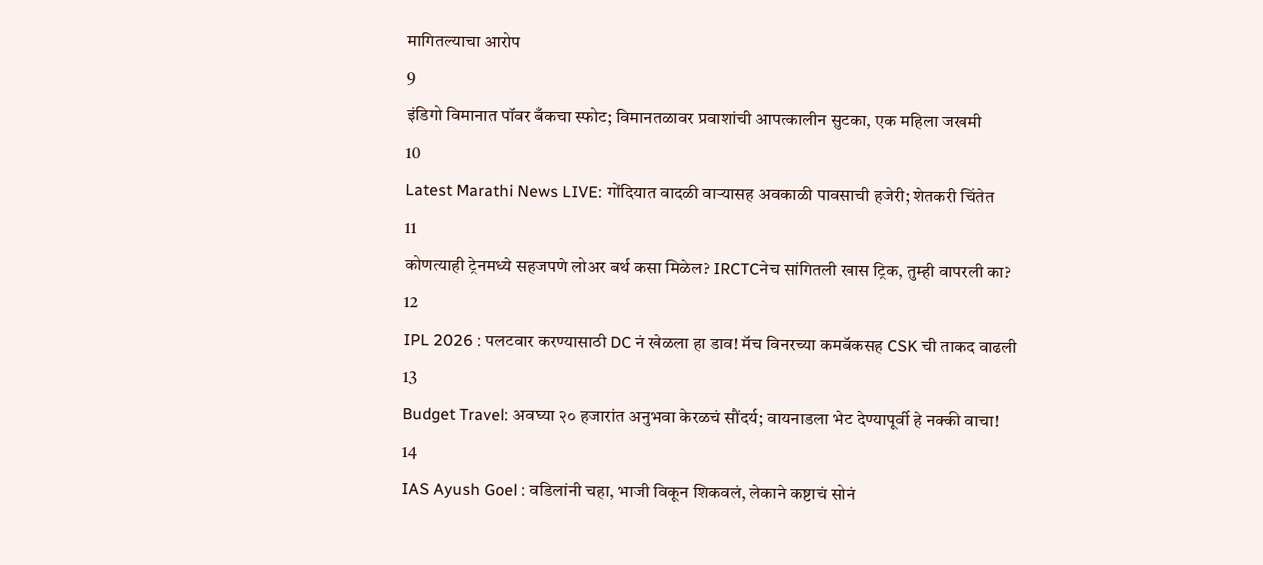मागितल्याचा आरोप
9
इंडिगो विमानात पॉवर बँकचा स्फोट; विमानतळावर प्रवाशांची आपत्कालीन सुटका, एक महिला जखमी
10
Latest Marathi News LIVE: गोंदियात वादळी वाऱ्यासह अवकाळी पावसाची हजेरी; शेतकरी चिंतेत
11
कोणत्याही ट्रेनमध्ये सहजपणे लोअर बर्थ कसा मिळेल? IRCTCनेच सांगितली खास ट्रिक, तुम्ही वापरली का?
12
IPL 2026 : पलटवार करण्यासाठी DC नं खेळला हा डाव! मॅच विनरच्या कमबॅकसह CSK ची ताकद वाढली
13
Budget Travel: अवघ्या २० हजारांत अनुभवा केरळचं सौंदर्य; वायनाडला भेट देण्यापूर्वी हे नक्की वाचा!
14
IAS Ayush Goel : वडिलांनी चहा, भाजी विकून शिकवलं, लेकाने कष्टाचं सोनं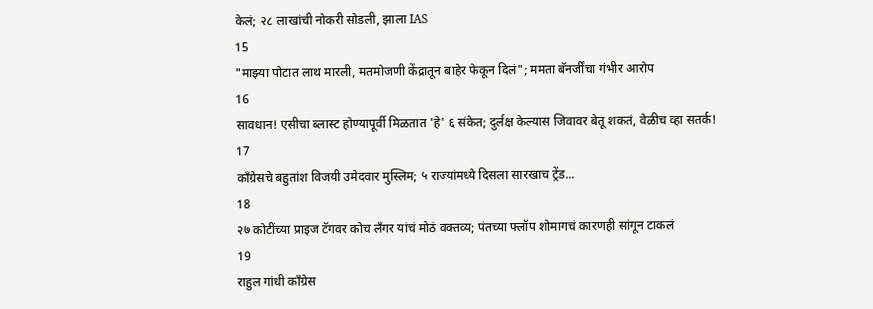केलं; २८ लाखांची नोकरी सोडली, झाला IAS
15
"माझ्या पोटात लाथ मारली, मतमोजणी केंद्रातून बाहेर फेकून दिलं"; ममता बॅनर्जींचा गंभीर आरोप
16
सावधान! एसीचा ब्लास्ट होण्यापूर्वी मिळतात 'हे' ६ संकेत; दुर्लक्ष केल्यास जिवावर बेतू शकतं, वेळीच व्हा सतर्क!
17
काँग्रेसचे बहुतांश विजयी उमेदवार मुस्लिम; ५ राज्यांमध्ये दिसला सारखाच ट्रेंड...
18
२७ कोटींच्या प्राइज टॅगवर कोच लँगर यांचं मोठं वक्तव्य; पंतच्या फ्लॉप शोमागचं कारणही सांगून टाकलं
19
राहुल गांधी काँग्रेस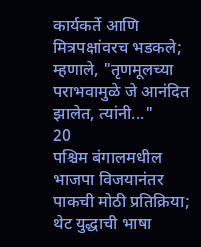कार्यकर्ते आणि मित्रपक्षांवरच भडकले; म्हणाले, "तृणमूलच्या पराभवामुळे जे आनंदित झालेत, त्यांनी..."
20
पश्चिम बंगालमधील भाजपा विजयानंतर पाकची मोठी प्रतिक्रिया; थेट युद्धाची भाषा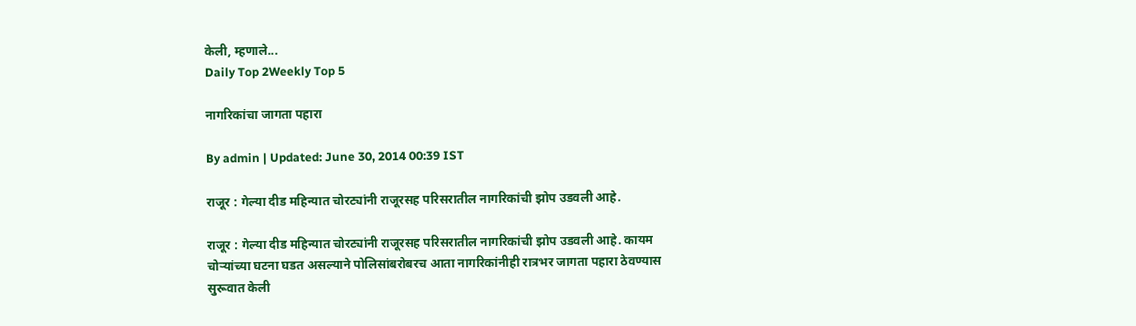केली, म्हणाले...
Daily Top 2Weekly Top 5

नागरिकांचा जागता पहारा

By admin | Updated: June 30, 2014 00:39 IST

राजूर : गेल्या दीड महिन्यात चोरट्यांनी राजूरसह परिसरातील नागरिकांची झोप उडवली आहे.

राजूर : गेल्या दीड महिन्यात चोरट्यांनी राजूरसह परिसरातील नागरिकांची झोप उडवली आहे. कायम चोऱ्यांच्या घटना घडत असल्याने पोलिसांबरोबरच आता नागरिकांनीही रात्रभर जागता पहारा ठेवण्यास सुरूवात केली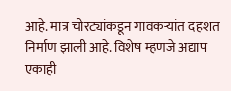आहे. मात्र चोरट्यांकडून गावकऱ्यांत दहशत निर्माण झाली आहे. विशेष म्हणजे अद्याप एकाही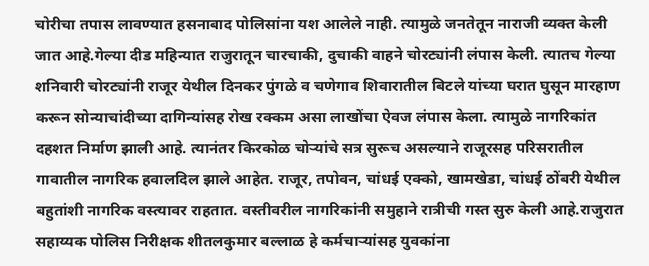चोरीचा तपास लावण्यात हसनाबाद पोलिसांना यश आलेले नाही. त्यामुळे जनतेतून नाराजी व्यक्त केली जात आहे.गेल्या दीड महिन्यात राजुरातून चारचाकी, दुचाकी वाहने चोरट्यांनी लंपास केली. त्यातच गेल्या शनिवारी चोरट्यांनी राजूर येथील दिनकर पुंगळे व चणेगाव शिवारातील बिटले यांच्या घरात घुसून मारहाण करून सोन्याचांदीच्या दागिन्यांसह रोख रक्कम असा लाखोंचा ऐवज लंपास केला. त्यामुळे नागरिकांत दहशत निर्माण झाली आहे. त्यानंतर किरकोळ चोऱ्यांचे सत्र सुरूच असल्याने राजूरसह परिसरातील गावातील नागरिक हवालदिल झाले आहेत. राजूर, तपोवन, चांधई एक्को, खामखेडा, चांधई ठोंबरी येथील बहुतांशी नागरिक वस्त्यावर राहतात. वस्तीवरील नागरिकांनी समुहाने रात्रीची गस्त सुरु केली आहे.राजुरात सहाय्यक पोलिस निरीक्षक शीतलकुमार बल्लाळ हे कर्मचाऱ्यांसह युवकांना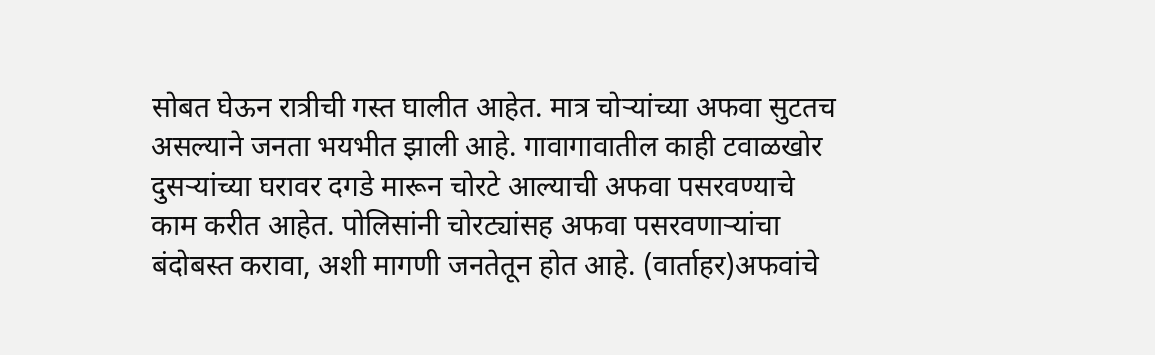सोबत घेऊन रात्रीची गस्त घालीत आहेत. मात्र चोऱ्यांच्या अफवा सुटतच असल्याने जनता भयभीत झाली आहे. गावागावातील काही टवाळखोर दुसऱ्यांच्या घरावर दगडे मारून चोरटे आल्याची अफवा पसरवण्याचे काम करीत आहेत. पोलिसांनी चोरट्यांसह अफवा पसरवणाऱ्यांचा बंदोबस्त करावा, अशी मागणी जनतेतून होत आहे. (वार्ताहर)अफवांचे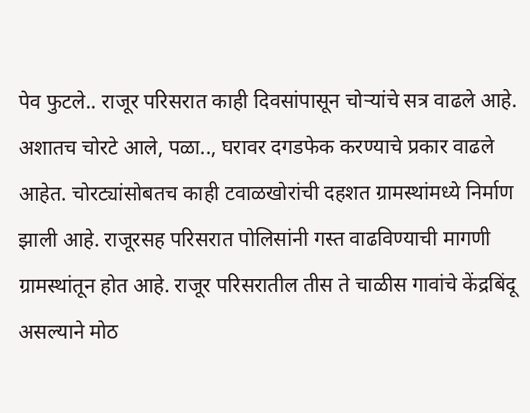पेव फुटले.. राजूर परिसरात काही दिवसांपासून चोऱ्यांचे सत्र वाढले आहे. अशातच चोरटे आले, पळा.., घरावर दगडफेक करण्याचे प्रकार वाढले आहेत. चोरट्यांसोबतच काही टवाळखोरांची दहशत ग्रामस्थांमध्ये निर्माण झाली आहे. राजूरसह परिसरात पोलिसांनी गस्त वाढविण्याची मागणी ग्रामस्थांतून होत आहे. राजूर परिसरातील तीस ते चाळीस गावांचे केंद्रबिंदू असल्याने मोठ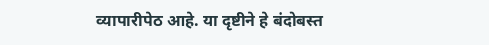व्यापारीपेठ आहे. या दृष्टीने हे बंदोबस्त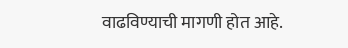वाढविण्याची मागणी होत आहे.